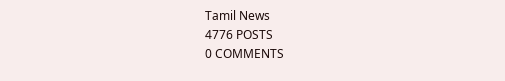Tamil News
4776 POSTS
0 COMMENTS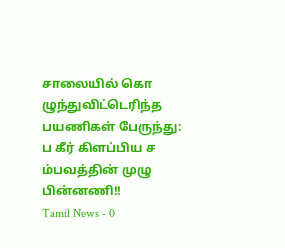சாலையில் கொ ழுந்துவிட்டெரிந்த பயணிகள் பேருந்து: ப கீர் கிளப்பிய ச ம்பவத்தின் முழு பின்னணி!!
Tamil News - 0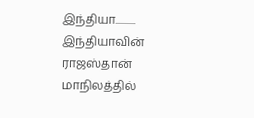இந்தியா..........
இந்தியாவின் ராஜஸ்தான் மாநிலத்தில்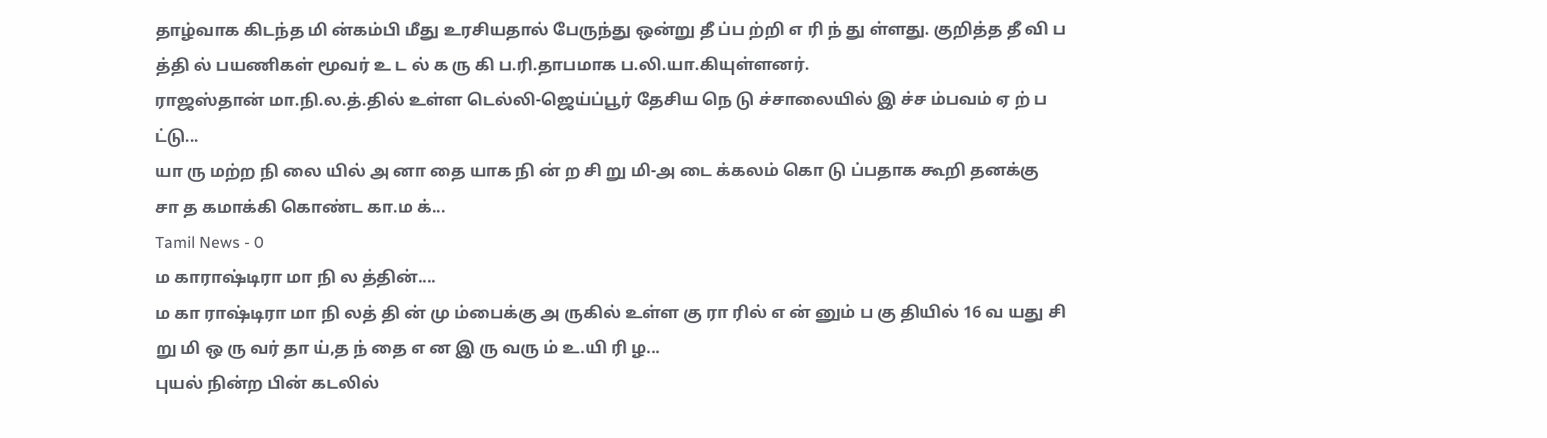தாழ்வாக கிடந்த மி ன்கம்பி மீது உரசியதால் பேருந்து ஒன்று தீ ப்ப ற்றி எ ரி ந் து ள்ளது. குறித்த தீ வி ப த்தி ல் பயணிகள் மூவர் உ ட ல் க ரு கி ப.ரி.தாபமாக ப.லி.யா.கியுள்ளனர்.
ராஜஸ்தான் மா.நி.ல.த்.தில் உள்ள டெல்லி-ஜெய்ப்பூர் தேசிய நெ டு ச்சாலையில் இ ச்ச ம்பவம் ஏ ற் ப ட்டு...
யா ரு மற்ற நி லை யில் அ னா தை யாக நி ன் ற சி று மி-அ டை க்கலம் கொ டு ப்பதாக கூறி தனக்கு சா த கமாக்கி கொண்ட கா.ம க்...
Tamil News - 0
ம காராஷ்டிரா மா நி ல த்தின்....
ம கா ராஷ்டிரா மா நி லத் தி ன் மு ம்பைக்கு அ ருகில் உள்ள கு ரா ரில் எ ன் னும் ப கு தியில் 16 வ யது சி று மி ஒ ரு வர் தா ய்,த ந் தை எ ன இ ரு வரு ம் உ.யி ரி ழ...
புயல் நின்ற பின் கடலில்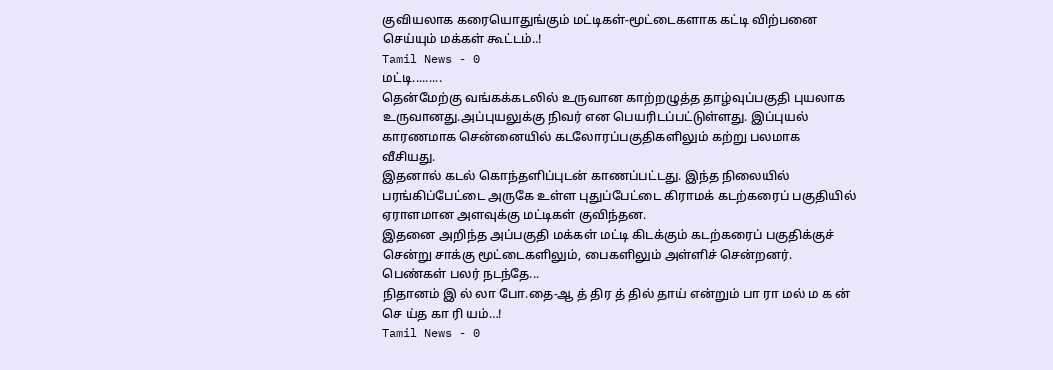குவியலாக கரையொதுங்கும் மட்டிகள்-மூட்டைகளாக கட்டி விற்பனை செய்யும் மக்கள் கூட்டம்..!
Tamil News - 0
மட்டி.........
தென்மேற்கு வங்கக்கடலில் உருவான காற்றழுத்த தாழ்வுப்பகுதி புயலாக உருவானது.அப்புயலுக்கு நிவர் என பெயரிடப்பட்டுள்ளது. இப்புயல் காரணமாக சென்னையில் கடலோரப்பகுதிகளிலும் கற்று பலமாக வீசியது.
இதனால் கடல் கொந்தளிப்புடன் காணப்பட்டது. இந்த நிலையில் பரங்கிப்பேட்டை அருகே உள்ள புதுப்பேட்டை கிராமக் கடற்கரைப் பகுதியில் ஏராளமான அளவுக்கு மட்டிகள் குவிந்தன.
இதனை அறிந்த அப்பகுதி மக்கள் மட்டி கிடக்கும் கடற்கரைப் பகுதிக்குச் சென்று சாக்கு மூட்டைகளிலும், பைகளிலும் அள்ளிச் சென்றனர். பெண்கள் பலர் நடந்தே...
நிதானம் இ ல் லா போ.தை-ஆ த் திர த் தில் தாய் என்றும் பா ரா மல் ம க ன் செ ய்த கா ரி யம்…!
Tamil News - 0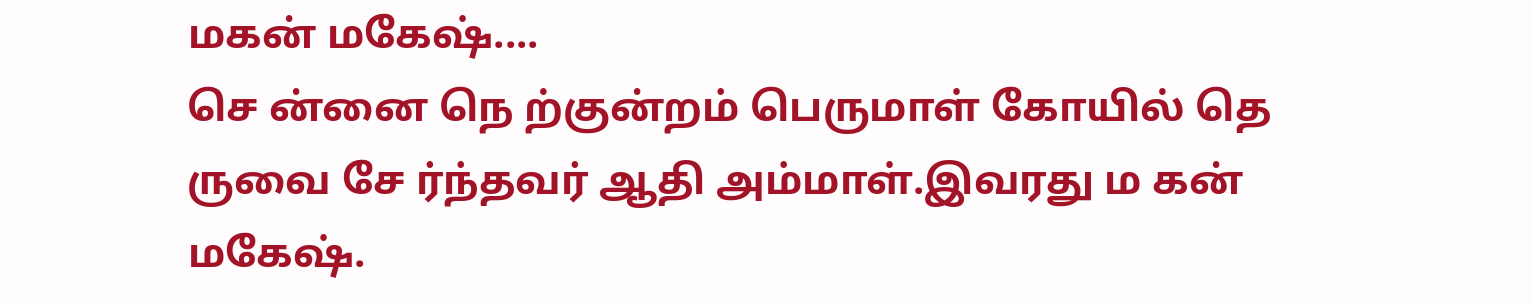மகன் மகேஷ்....
செ ன்னை நெ ற்குன்றம் பெருமாள் கோயில் தெ ருவை சே ர்ந்தவர் ஆதி அம்மாள்.இவரது ம கன் மகேஷ்.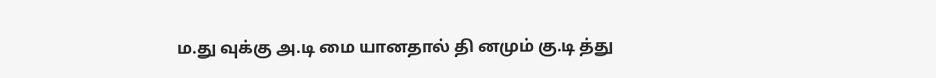ம.து வுக்கு அ.டி மை யானதால் தி னமும் கு.டி த்து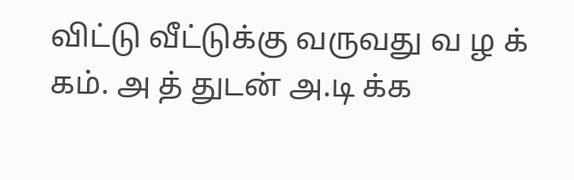விட்டு வீட்டுக்கு வருவது வ ழ க் கம். அ த் துடன் அ.டி க்க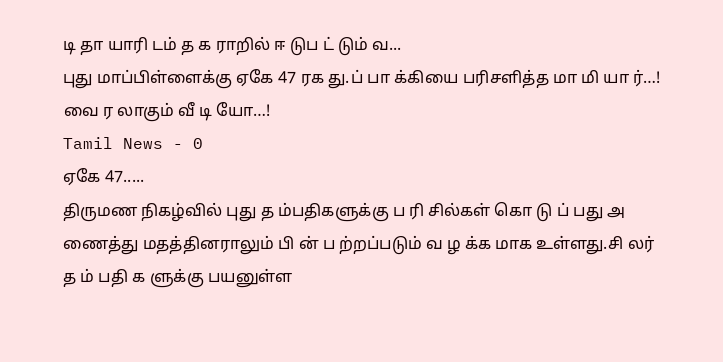டி தா யாரி டம் த க ராறில் ஈ டுப ட் டும் வ...
புது மாப்பிள்ளைக்கு ஏகே 47 ரக து.ப் பா க்கியை பரிசளித்த மா மி யா ர்…! வை ர லாகும் வீ டி யோ…!
Tamil News - 0
ஏகே 47.....
திருமண நிகழ்வில் புது த ம்பதிகளுக்கு ப ரி சில்கள் கொ டு ப் பது அ ணைத்து மதத்தினராலும் பி ன் ப ற்றப்படும் வ ழ க்க மாக உள்ளது.சி லர் த ம் பதி க ளுக்கு பயனுள்ள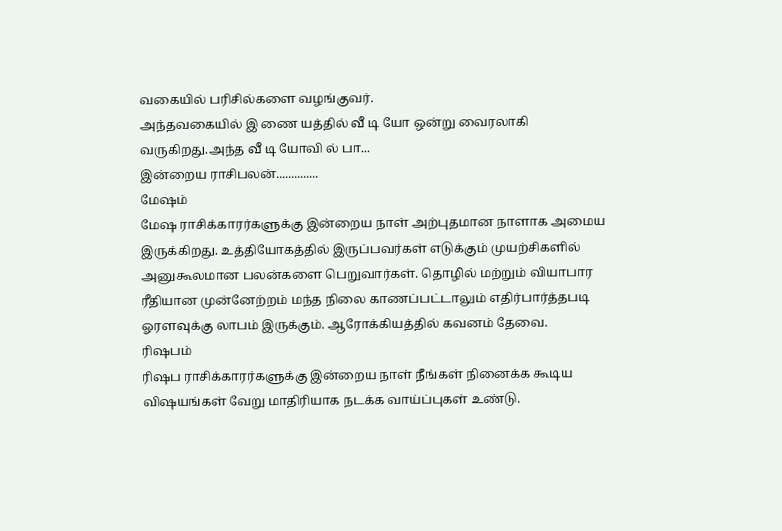வகையில் பரிசில்களை வழங்குவர்.
அந்தவகையில் இ ணை யத்தில் வீ டி யோ ஒன்று வைரலாகி வருகிறது.அந்த வீ டி யோவி ல் பா...
இன்றைய ராசிபலன்..............
மேஷம்
மேஷ ராசிக்காரர்களுக்கு இன்றைய நாள் அற்புதமான நாளாக அமைய இருக்கிறது. உத்தியோகத்தில் இருப்பவர்கள் எடுக்கும் முயற்சிகளில் அனுகூலமான பலன்களை பெறுவார்கள். தொழில் மற்றும் வியாபார ரீதியான முன்னேற்றம் மந்த நிலை காணப்பட்டாலும் எதிர்பார்த்தபடி ஓரளவுக்கு லாபம் இருக்கும். ஆரோக்கியத்தில் கவனம் தேவை.
ரிஷபம்
ரிஷப ராசிக்காரர்களுக்கு இன்றைய நாள் நீங்கள் நினைக்க கூடிய விஷயங்கள் வேறு மாதிரியாக நடக்க வாய்ப்புகள் உண்டு.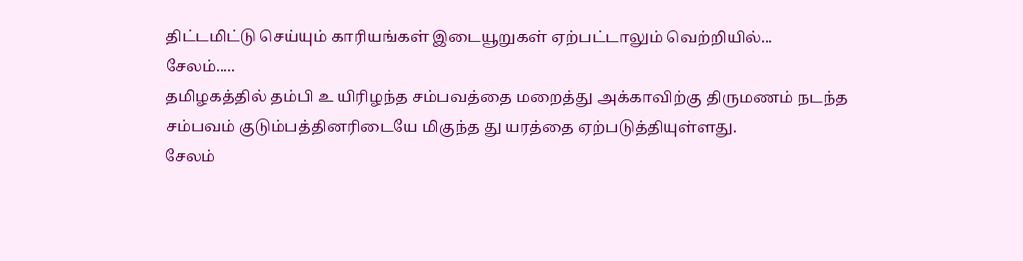திட்டமிட்டு செய்யும் காரியங்கள் இடையூறுகள் ஏற்பட்டாலும் வெற்றியில்...
சேலம்.....
தமிழகத்தில் தம்பி உ யிரிழந்த சம்பவத்தை மறைத்து அக்காவிற்கு திருமணம் நடந்த சம்பவம் குடும்பத்தினரிடையே மிகுந்த து யரத்தை ஏற்படுத்தியுள்ளது.
சேலம்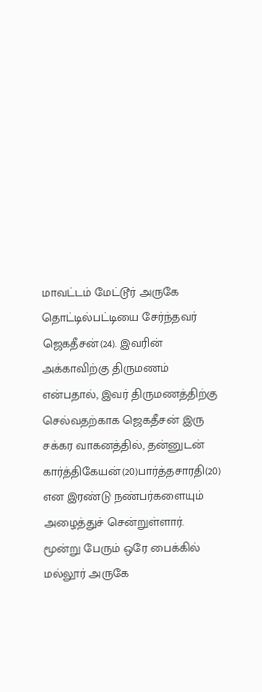மாவட்டம் மேட்டூர் அருகே தொட்டில்பட்டியை சேர்ந்தவர் ஜெகதீசன்(24). இவரின் அக்காவிற்கு திருமணம் என்பதால், இவர் திருமணத்திற்கு செல்வதற்காக ஜெகதீசன் இரு சக்கர வாகனத்தில், தன்னுடன் கார்த்திகேயன்(20)பார்த்தசாரதி(20) என இரண்டு நண்பர்களையும் அழைத்துச் சென்றுள்ளார்.
மூன்று பேரும் ஒரே பைக்கில் மல்லூர் அருகே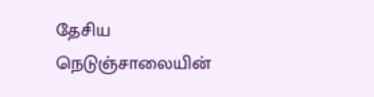தேசிய நெடுஞ்சாலையின்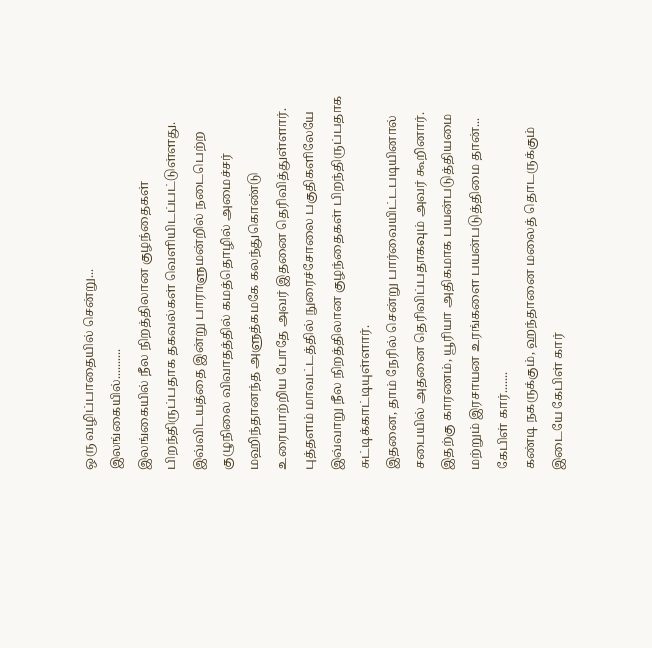ஒரு வழிப்பாதையில் சென்று...
இலங்கையில்..........
இலங்கையில் நீல நிறத்திலான குழந்தைகள் பிறந்திருப்பதாக தகவல்கள் வெளியிடப்பட்டுள்ளது.
இவ்விடயத்தை இன்று பாராளுமன்றில் நடைபெற்ற குழுநிலை விவாதத்தில் கமத்தொழில் அமைச்சர் மஹிந்தானந்த அளுத்கமகே கலந்துகொண்டு உரையாற்றிய போதே அவர் இதனை தெரிவித்துள்ளார்.
புத்தளம் மாவட்டத்தில் நுரைச்சோலை பகுதிகளிலேயே இவ்வாறு நீல நிறத்திலான குழந்தைகள் பிறந்திருப்பதாக சுட்டிக்காட்டியுள்ளார்.
இதனை, தாம் நேரில் சென்று பார்வையிட்டபடியினால் சபையில் அதனை தெரிவிப்பதாகவும் அவர் கூறினார்.
இதற்கு காரணம், யூரியா அதிகமாக பயன்படுத்தியமை மற்றும் இரசாயன உரங்களை பயன்படுத்திமை தான்...
கேபிள் கார்.......
கண்டி நகருக்கும், ஹந்தானை மலைத் தொடருக்கும் இடையே கேபிள் கார்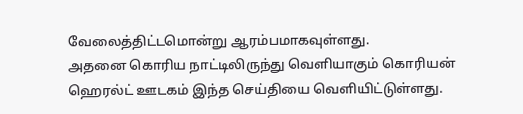வேலைத்திட்டமொன்று ஆரம்பமாகவுள்ளது.
அதனை கொரிய நாட்டிலிருந்து வெளியாகும் கொரியன் ஹெரல்ட் ஊடகம் இந்த செய்தியை வெளியிட்டுள்ளது.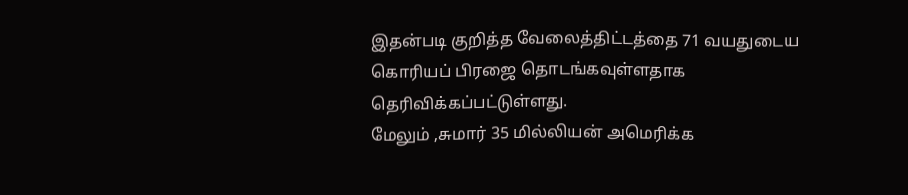இதன்படி குறித்த வேலைத்திட்டத்தை 71 வயதுடைய கொரியப் பிரஜை தொடங்கவுள்ளதாக தெரிவிக்கப்பட்டுள்ளது.
மேலும் ,சுமார் 35 மில்லியன் அமெரிக்க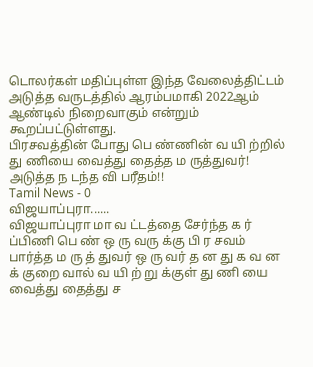டொலர்கள் மதிப்புள்ள இந்த வேலைத்திட்டம் அடுத்த வருடத்தில் ஆரம்பமாகி 2022ஆம் ஆண்டில் நிறைவாகும் என்றும் கூறப்பட்டுள்ளது.
பிரசவத்தின் போது பெ ண்ணின் வ யி ற்றில் து ணியை வைத்து தைத்த ம ருத்துவர்! அடுத்த ந டந்த வி பரீதம்!!
Tamil News - 0
விஜயாப்புரா......
விஜயாப்புரா மா வ ட்டத்தை சேர்ந்த க ர் ப்பிணி பெ ண் ஒ ரு வரு க்கு பி ர சவம் பார்த்த ம ரு த் துவர் ஒ ரு வர் த ன து க வ ன க் குறை வால் வ யி ற் று க்குள் து ணி யை வைத்து தைத்து ச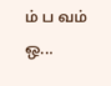ம் ப வம் ஒ...